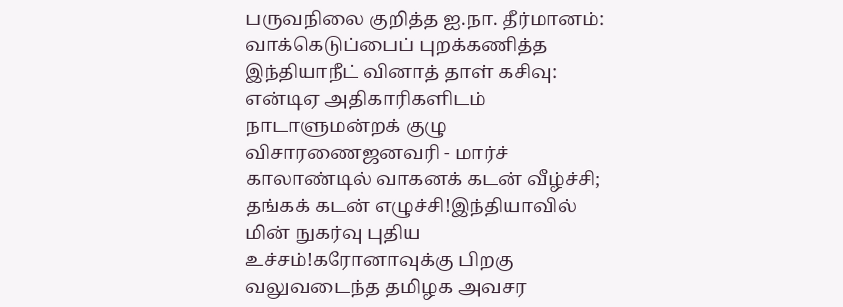பருவநிலை குறித்த ஐ.நா. தீர்மானம்: வாக்கெடுப்பைப் புறக்கணித்த இந்தியாநீட் வினாத் தாள் கசிவு: என்டிஏ அதிகாரிகளிடம் நாடாளுமன்றக் குழு விசாரணைஜனவரி - மார்ச் காலாண்டில் வாகனக் கடன் வீழ்ச்சி; தங்கக் கடன் எழுச்சி!இந்தியாவில் மின் நுகர்வு புதிய உச்சம்!கரோனாவுக்கு பிறகு வலுவடைந்த தமிழக அவசர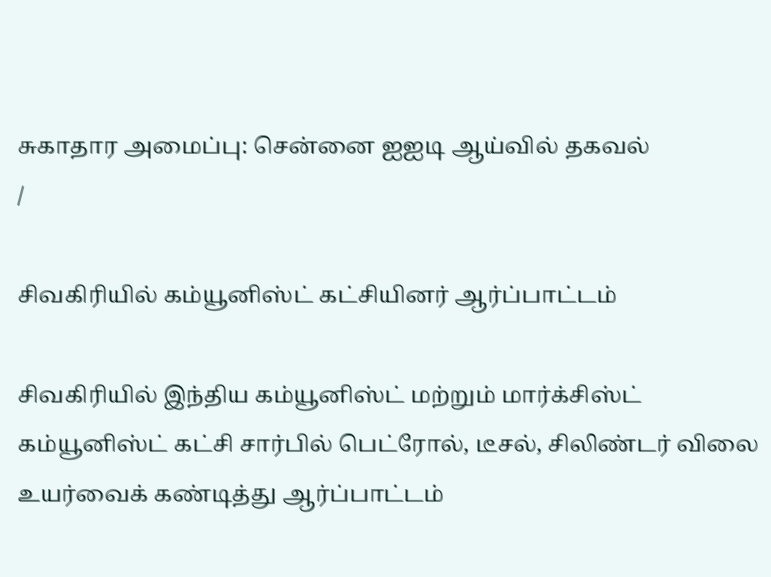சுகாதார அமைப்பு: சென்னை ஐஐடி ஆய்வில் தகவல்
/

சிவகிரியில் கம்யூனிஸ்ட் கட்சியினர் ஆர்ப்பாட்டம்

சிவகிரியில் இந்திய கம்யூனிஸ்ட் மற்றும் மார்க்சிஸ்ட் கம்யூனிஸ்ட் கட்சி சார்பில் பெட்ரோல், டீசல், சிலிண்டர் விலை உயர்வைக் கண்டித்து ஆர்ப்பாட்டம்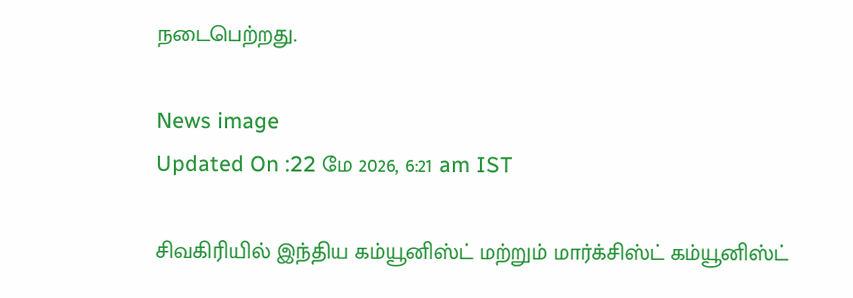நடைபெற்றது.

News image
Updated On :22 மே 2026, 6:21 am IST

சிவகிரியில் இந்திய கம்யூனிஸ்ட் மற்றும் மார்க்சிஸ்ட் கம்யூனிஸ்ட்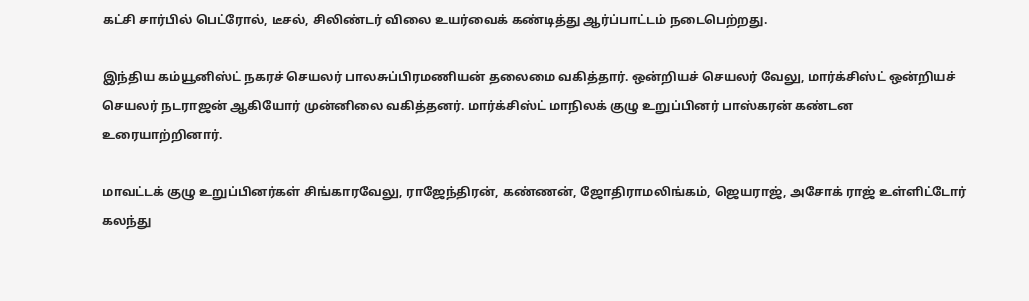கட்சி சார்பில் பெட்ரோல், டீசல், சிலிண்டர் விலை உயர்வைக் கண்டித்து ஆர்ப்பாட்டம் நடைபெற்றது.

இந்திய கம்யூனிஸ்ட் நகரச் செயலர் பாலசுப்பிரமணியன் தலைமை வகித்தார். ஒன்றியச் செயலர் வேலு, மார்க்சிஸ்ட் ஒன்றியச் செயலர் நடராஜன் ஆகியோர் முன்னிலை வகித்தனர். மார்க்சிஸ்ட் மாநிலக் குழு உறுப்பினர் பாஸ்கரன் கண்டன உரையாற்றினார்.

மாவட்டக் குழு உறுப்பினர்கள் சிங்காரவேலு, ராஜேந்திரன், கண்ணன், ஜோதிராமலிங்கம், ஜெயராஜ், அசோக் ராஜ் உள்ளிட்டோர் கலந்து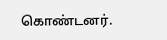கொண்டனர்.